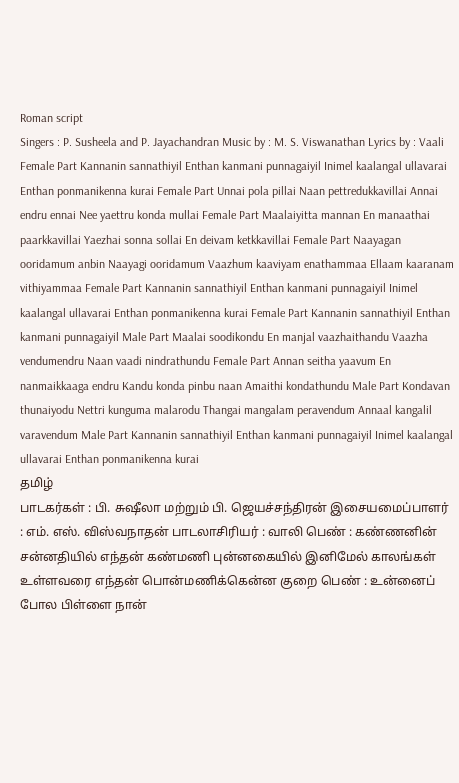Roman script
Singers : P. Susheela and P. Jayachandran Music by : M. S. Viswanathan Lyrics by : Vaali Female Part Kannanin sannathiyil Enthan kanmani punnagaiyil Inimel kaalangal ullavarai Enthan ponmanikenna kurai Female Part Unnai pola pillai Naan pettredukkavillai Annai endru ennai Nee yaettru konda mullai Female Part Maalaiyitta mannan En manaathai paarkkavillai Yaezhai sonna sollai En deivam ketkkavillai Female Part Naayagan ooridamum anbin Naayagi ooridamum Vaazhum kaaviyam enathammaa Ellaam kaaranam vithiyammaa Female Part Kannanin sannathiyil Enthan kanmani punnagaiyil Inimel kaalangal ullavarai Enthan ponmanikenna kurai Female Part Kannanin sannathiyil Enthan kanmani punnagaiyil Male Part Maalai soodikondu En manjal vaazhaithandu Vaazha vendumendru Naan vaadi nindrathundu Female Part Annan seitha yaavum En nanmaikkaaga endru Kandu konda pinbu naan Amaithi kondathundu Male Part Kondavan thunaiyodu Nettri kunguma malarodu Thangai mangalam peravendum Annaal kangalil varavendum Male Part Kannanin sannathiyil Enthan kanmani punnagaiyil Inimel kaalangal ullavarai Enthan ponmanikenna kurai
தமிழ்
பாடகர்கள் : பி. சுஷீலா மற்றும் பி. ஜெயச்சந்திரன் இசையமைப்பாளர் : எம். எஸ். விஸ்வநாதன் பாடலாசிரியர் : வாலி பெண் : கண்ணனின் சன்னதியில் எந்தன் கண்மணி புன்னகையில் இனிமேல் காலங்கள் உள்ளவரை எந்தன் பொன்மணிக்கென்ன குறை பெண் : உன்னைப் போல பிள்ளை நான்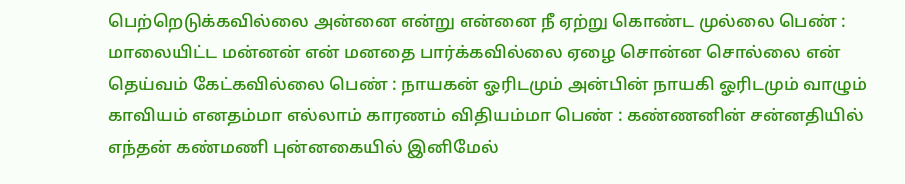பெற்றெடுக்கவில்லை அன்னை என்று என்னை நீ ஏற்று கொண்ட முல்லை பெண் : மாலையிட்ட மன்னன் என் மனதை பார்க்கவில்லை ஏழை சொன்ன சொல்லை என் தெய்வம் கேட்கவில்லை பெண் : நாயகன் ஓரிடமும் அன்பின் நாயகி ஓரிடமும் வாழும் காவியம் எனதம்மா எல்லாம் காரணம் விதியம்மா பெண் : கண்ணனின் சன்னதியில் எந்தன் கண்மணி புன்னகையில் இனிமேல்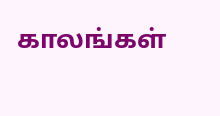காலங்கள்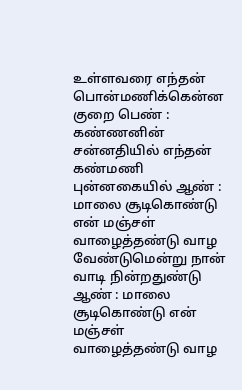உள்ளவரை எந்தன் பொன்மணிக்கென்ன குறை பெண் : கண்ணனின் சன்னதியில் எந்தன் கண்மணி புன்னகையில் ஆண் : மாலை சூடிகொண்டு என் மஞ்சள் வாழைத்தண்டு வாழ வேண்டுமென்று நான் வாடி நின்றதுண்டு ஆண் : மாலை சூடிகொண்டு என் மஞ்சள் வாழைத்தண்டு வாழ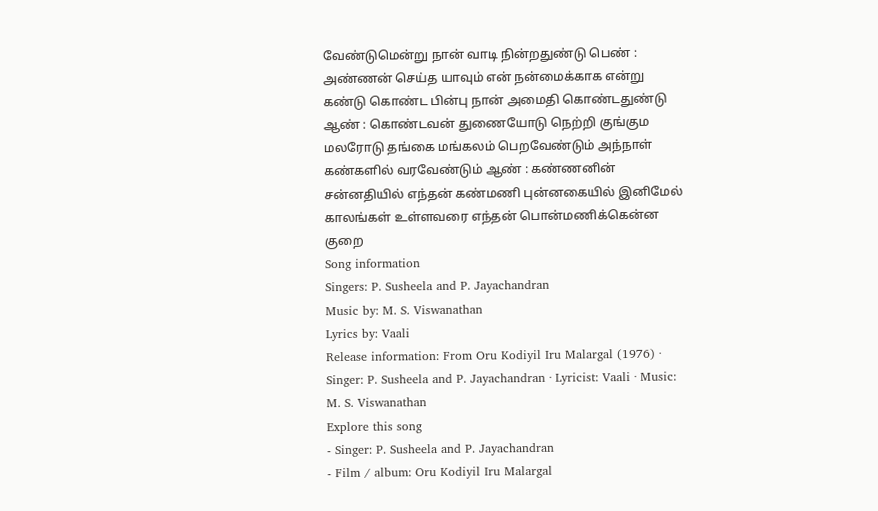வேண்டுமென்று நான் வாடி நின்றதுண்டு பெண் : அண்ணன் செய்த யாவும் என் நன்மைக்காக என்று கண்டு கொண்ட பின்பு நான் அமைதி கொண்டதுண்டு ஆண் : கொண்டவன் துணையோடு நெற்றி குங்கும மலரோடு தங்கை மங்கலம் பெறவேண்டும் அந்நாள் கண்களில் வரவேண்டும் ஆண் : கண்ணனின் சன்னதியில் எந்தன் கண்மணி புன்னகையில் இனிமேல் காலங்கள் உள்ளவரை எந்தன் பொன்மணிக்கென்ன குறை
Song information
Singers: P. Susheela and P. Jayachandran
Music by: M. S. Viswanathan
Lyrics by: Vaali
Release information: From Oru Kodiyil Iru Malargal (1976) · Singer: P. Susheela and P. Jayachandran · Lyricist: Vaali · Music: M. S. Viswanathan
Explore this song
- Singer: P. Susheela and P. Jayachandran
- Film / album: Oru Kodiyil Iru Malargal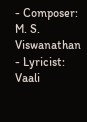- Composer: M. S. Viswanathan
- Lyricist: Vaali